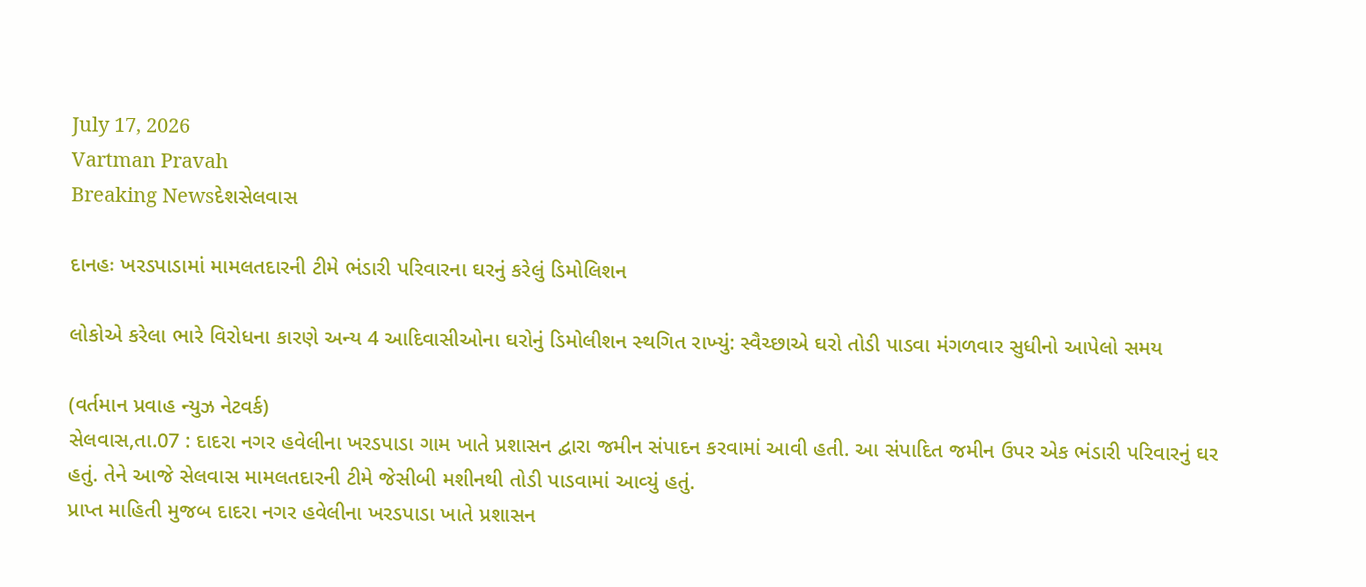July 17, 2026
Vartman Pravah
Breaking Newsદેશસેલવાસ

દાનહઃ ખરડપાડામાં મામલતદારની ટીમે ભંડારી પરિવારના ઘરનું કરેલું ડિમોલિશન

લોકોએ કરેલા ભારે વિરોધના કારણે અન્‍ય 4 આદિવાસીઓના ઘરોનું ડિમોલીશન સ્‍થગિત રાખ્‍યું: સ્‍વૈચ્‍છાએ ઘરો તોડી પાડવા મંગળવાર સુધીનો આપેલો સમય

(વર્તમાન પ્રવાહ ન્‍યુઝ નેટવર્ક)
સેલવાસ,તા.07 : દાદરા નગર હવેલીના ખરડપાડા ગામ ખાતે પ્રશાસન દ્વારા જમીન સંપાદન કરવામાં આવી હતી. આ સંપાદિત જમીન ઉપર એક ભંડારી પરિવારનું ઘર હતું. તેને આજે સેલવાસ મામલતદારની ટીમે જેસીબી મશીનથી તોડી પાડવામાં આવ્‍યું હતું.
પ્રાપ્ત માહિતી મુજબ દાદરા નગર હવેલીના ખરડપાડા ખાતે પ્રશાસન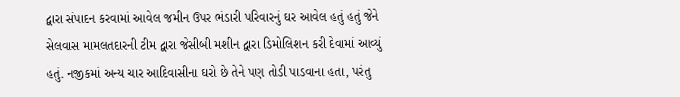દ્વારા સંપાદન કરવામાં આવેલ જમીન ઉપર ભંડારી પરિવારનું ઘર આવેલ હતું હતું જેને સેલવાસ મામલતદારની ટીમ દ્વારા જેસીબી મશીન દ્વારા ડિમોલિશન કરી દેવામાં આવ્‍યું હતું. નજીકમાં અન્‍ય ચાર આદિવાસીના ઘરો છે તેને પણ તોડી પાડવાના હતા, પરંતુ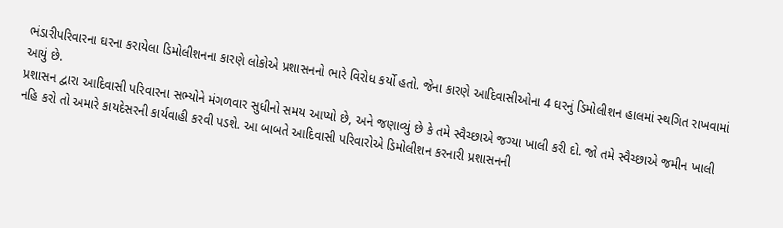ભંડારીપરિવારના ઘરના કરાયેલા ડિમોલીશનના કારણે લોકોએ પ્રશાસનનો ભારે વિરોધ કર્યો હતો. જેના કારણે આદિવાસીઓના 4 ઘરનું ડિમોલીશન હાલમાં સ્‍થગિત રાખવામાં આયું છે.
પ્રશાસન દ્વારા આદિવાસી પરિવારના સભ્‍યોને મંગળવાર સુધીનો સમય આપ્‍યો છે, અને જણાવ્‍યું છે કે તમે સ્‍વૈચ્‍છાએ જગ્‍યા ખાલી કરી દો. જો તમે સ્‍વૈચ્‍છાએ જમીન ખાલી નહિ કરો તો અમારે કાયદેસરની કાર્યવાહી કરવી પડશે. આ બાબતે આદિવાસી પરિવારોએ ડિમોલીશન કરનારી પ્રશાસનની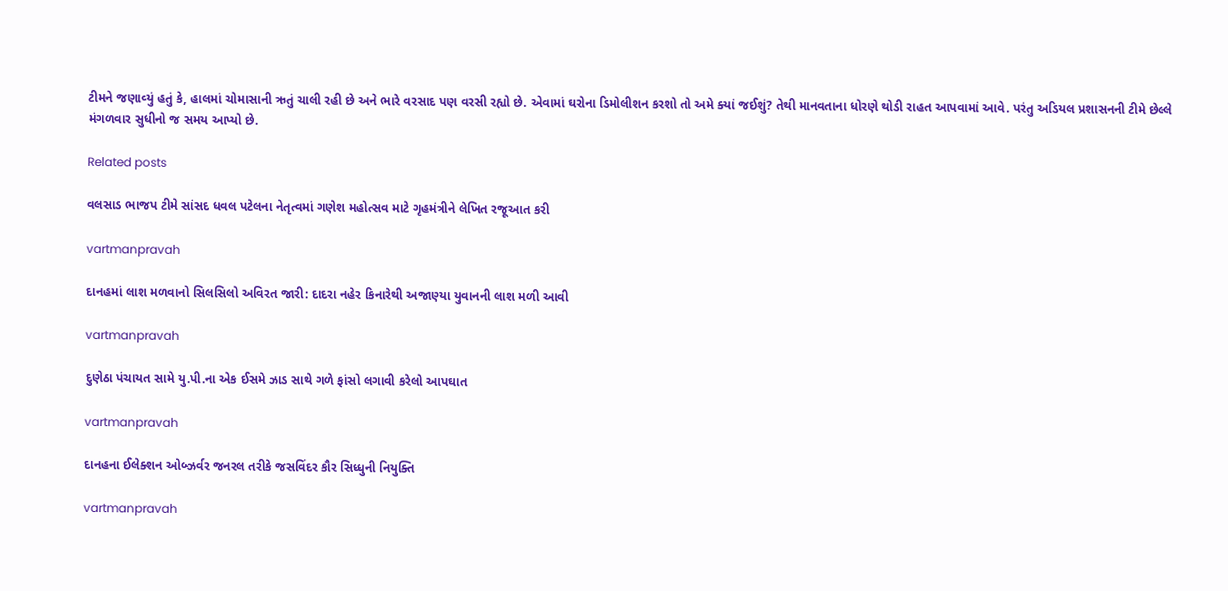ટીમને જણાવ્‍યું હતું કે, હાલમાં ચોમાસાની ઋતું ચાલી રહી છે અને ભારે વરસાદ પણ વરસી રહ્યો છે. એવામાં ઘરોના ડિમોલીશન કરશો તો અમે ક્‍યાં જઈશું? તેથી માનવતાના ધોરણે થોડી રાહત આપવામાં આવે. પરંતુ અડિયલ પ્રશાસનની ટીમે છેલ્લે મંગળવાર સુધીનો જ સમય આપ્‍યો છે.

Related posts

વલસાડ ભાજપ ટીમે સાંસદ ધવલ પટેલના નેતૃત્‍વમાં ગણેશ મહોત્‍સવ માટે ગૃહમંત્રીને લેખિત રજૂઆત કરી

vartmanpravah

દાનહમાં લાશ મળવાનો સિલસિલો અવિરત જારી: દાદરા નહેર કિનારેથી અજાણ્‍યા યુવાનની લાશ મળી આવી

vartmanpravah

દુણેઠા પંચાયત સામે યુ.પી.ના એક ઈસમે ઝાડ સાથે ગળે ફાંસો લગાવી કરેલો આપઘાત

vartmanpravah

દાનહના ઈલેક્‍શન ઓબ્‍ઝર્વર જનરલ તરીકે જસવિંદર કૌર સિધ્‍ધુની નિયુક્‍તિ

vartmanpravah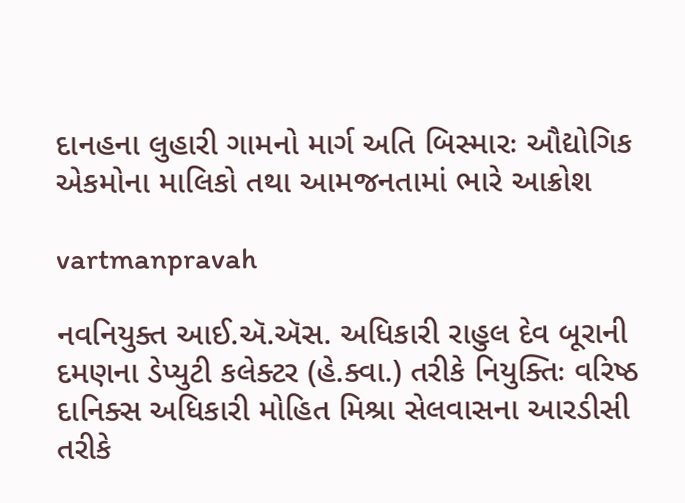દાનહના લુહારી ગામનો માર્ગ અતિ બિસ્‍મારઃ ઔદ્યોગિક એકમોના માલિકો તથા આમજનતામાં ભારે આક્રોશ

vartmanpravah

નવનિયુક્ત આઈ.ઍ.ઍસ. અધિકારી રાહુલ દેવ બૂરાની દમણના ડેપ્યુટી કલેક્ટર (હે.ક્વા.) તરીકે નિયુક્તિઃ વરિષ્ઠ દાનિક્સ અધિકારી મોહિત મિશ્રા સેલવાસના આરડીસી તરીકે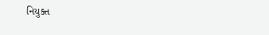નિયુક્ત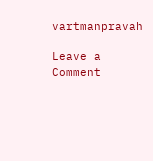vartmanpravah

Leave a Comment